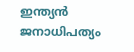ഇന്ത്യൻ ജനാധിപത്യം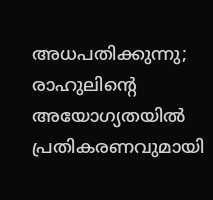അധപതിക്കുന്നു; രാഹുലിന്‍റെ അയോഗ്യതയിൽ പ്രതികരണവുമായി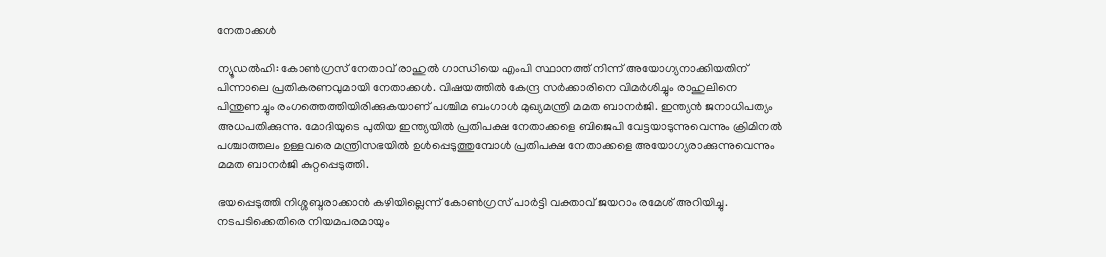നേതാക്കൾ

ന്യൂഡൽഹി: കോൺഗ്രസ് നേതാവ് രാഹുൽ ഗാന്ധിയെ എംപി സ്ഥാനത്ത് നിന്ന് അയോഗ്യനാക്കിയതിന് പിന്നാലെ പ്രതികരണവുമായി നേതാക്കൾ. വിഷയത്തിൽ കേന്ദ്ര സർക്കാരിനെ വിമർശിച്ചും രാഹുലിനെ പിന്തുണച്ചും രംഗത്തെത്തിയിരിക്കുകയാണ് പശ്ചിമ ബംഗാൾ മുഖ്യമന്ത്രി മമത ബാനർജി. ഇന്ത്യൻ ജനാധിപത്യം അധപതിക്കുന്നു. മോദിയുടെ പുതിയ ഇന്ത്യയിൽ പ്രതിപക്ഷ നേതാക്കളെ ബിജെപി വേട്ടയാടുന്നുവെന്നും ക്രിമിനൽ പശ്ചാത്തലം ഉള്ളവരെ മന്ത്രിസഭയിൽ ഉൾപ്പെടുത്തുമ്പോൾ പ്രതിപക്ഷ നേതാക്കളെ അയോഗ്യരാക്കുന്നുവെന്നും മമത ബാനർജി കുറ്റപ്പെടുത്തി.

ഭയപ്പെടുത്തി നിശ്ശബ്ദരാക്കാൻ കഴിയില്ലെന്ന് കോൺഗ്രസ് പാർട്ടി വക്താവ് ജയറാം രമേശ് അറിയിച്ചു. നടപടിക്കെതിരെ നിയമപരമായും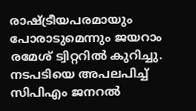രാഷ്ട്രീയപരമായും പോരാടുമെന്നും ജയറാം രമേശ് ട്വിറ്ററിൽ കുറിച്ചു. നടപടിയെ അപലപിച്ച് സിപിഎം ജനറൽ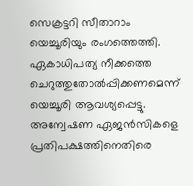സെക്രട്ടറി സീതാറാം യെച്ചൂരിയും രംഗത്തെത്തി. ഏകാധിപത്യ നീക്കത്തെ ചെറുത്തുതോൽപ്പിക്കണമെന്ന് യെച്ചൂരി ആവശ്യപ്പെട്ടു. അന്വേഷണ ഏജൻസികളെ പ്രതിപക്ഷത്തിനെതിരെ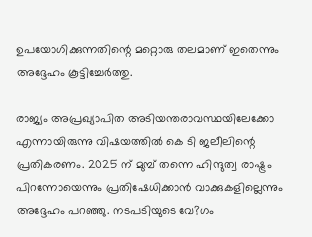ഉപയോഗിക്കുന്നതിന്റെ മറ്റൊരു തലമാണ് ഇതെന്നും അദ്ദേഹം കൂട്ടിച്ചേർത്തു.

രാജ്യം അപ്രഖ്യാപിത അടിയന്തരാവസ്ഥയിലേക്കോ എന്നായിരുന്നു വിഷയത്തിൽ കെ ടി ജലീലിന്റെ പ്രതികരണം. 2025 ന് മുമ്പ് തന്നെ ഹിന്ദുത്വ രാഷ്ട്രം പിറന്നോയെന്നും പ്രതിഷേധിക്കാൻ വാക്കുകളില്ലെന്നും അദ്ദേഹം പറഞ്ഞു. നടപടിയുടെ വേ?ഗം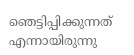ഞെട്ടിപ്പിക്കുന്നത് എന്നായിരുന്നു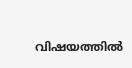വിഷയത്തിൽ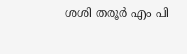ശശി തരൂർ എം പി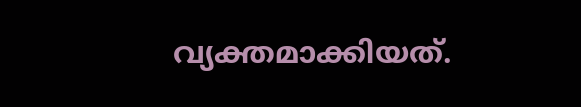വ്യക്തമാക്കിയത്.